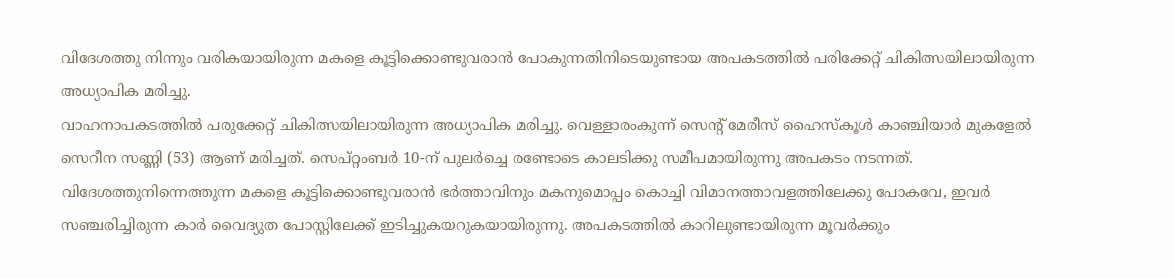വിദേശത്തു നിന്നും വരികയായിരുന്ന മകളെ കൂട്ടിക്കൊണ്ടുവരാൻ പോകുന്നതിനിടെയുണ്ടായ അപകടത്തിൽ പരിക്കേറ്റ് ചികിത്സയിലായിരുന്ന അധ്യാപിക മരിച്ചു.
വാഹനാപകടത്തിൽ പരുക്കേറ്റ് ചികിത്സയിലായിരുന്ന അധ്യാപിക മരിച്ചു. വെള്ളാരംകുന്ന് സെന്റ് മേരീസ് ഹൈസ്കൂൾ കാഞ്ചിയാർ മുകളേൽ സെറീന സണ്ണി (53) ആണ് മരിച്ചത്. സെപ്റ്റംബർ 10-ന് പുലർച്ചെ രണ്ടോടെ കാലടിക്കു സമീപമായിരുന്നു അപകടം നടന്നത്. വിദേശത്തുനിന്നെത്തുന്ന മകളെ കൂട്ടിക്കൊണ്ടുവരാൻ ഭർത്താവിനും മകനുമൊപ്പം കൊച്ചി വിമാനത്താവളത്തിലേക്കു പോകവേ, ഇവർ സഞ്ചരിച്ചിരുന്ന കാർ വൈദ്യുത പോസ്റ്റിലേക്ക് ഇടിച്ചുകയറുകയായിരുന്നു. അപകടത്തിൽ കാറിലുണ്ടായിരുന്ന മൂവർക്കും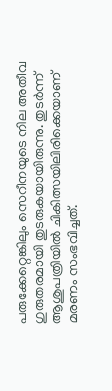പരുക്കേറ്റെങ്കിലും സെറീനയുടെ നില അതീവ ഗുരുതരമായി തുടരുകയായിരുന്നു. തുടർന്ന് ആശുപത്രിയിൽ ചികിത്സയിലിരിക്കെയാണ് മരണം സംഭവിച്ചത്.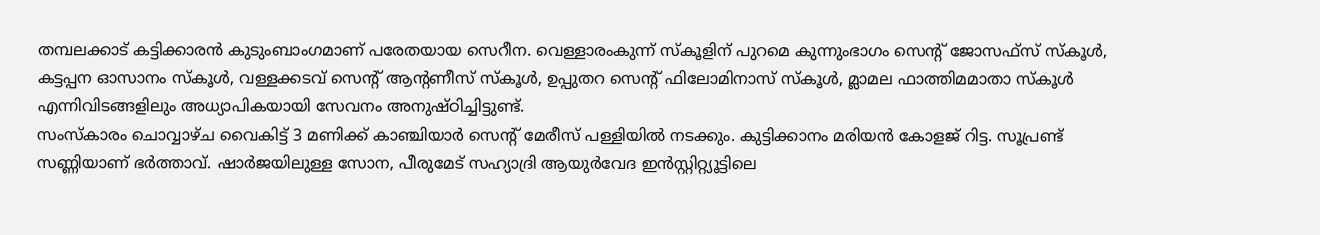തമ്പലക്കാട് കട്ടിക്കാരൻ കുടുംബാംഗമാണ് പരേതയായ സെറീന. വെള്ളാരംകുന്ന് സ്കൂളിന് പുറമെ കുന്നുംഭാഗം സെന്റ് ജോസഫ്സ് സ്കൂൾ, കട്ടപ്പന ഓസാനം സ്കൂൾ, വള്ളക്കടവ് സെന്റ് ആന്റണീസ് സ്കൂൾ, ഉപ്പുതറ സെന്റ് ഫിലോമിനാസ് സ്കൂൾ, മ്ലാമല ഫാത്തിമമാതാ സ്കൂൾ എന്നിവിടങ്ങളിലും അധ്യാപികയായി സേവനം അനുഷ്ഠിച്ചിട്ടുണ്ട്.
സംസ്കാരം ചൊവ്വാഴ്ച വൈകിട്ട് 3 മണിക്ക് കാഞ്ചിയാർ സെന്റ് മേരീസ് പള്ളിയിൽ നടക്കും. കുട്ടിക്കാനം മരിയൻ കോളജ് റിട്ട. സൂപ്രണ്ട് സണ്ണിയാണ് ഭർത്താവ്. ഷാർജയിലുള്ള സോന, പീരുമേട് സഹ്യാദ്രി ആയുർവേദ ഇൻസ്റ്റിറ്റ്യൂട്ടിലെ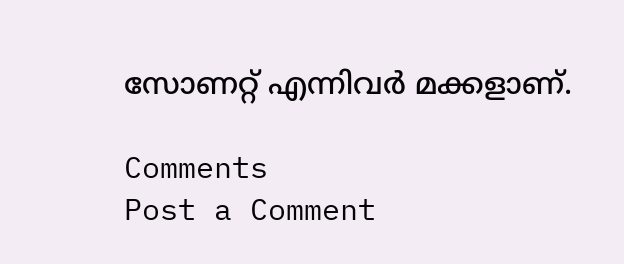സോണറ്റ് എന്നിവർ മക്കളാണ്.

Comments
Post a Comment